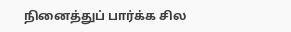நினைத்துப் பார்க்க சில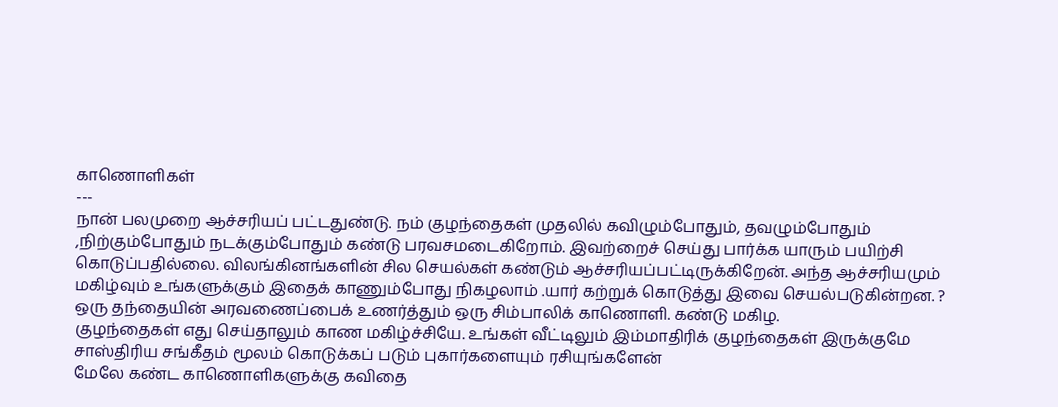காணொளிகள்
---
நான் பலமுறை ஆச்சரியப் பட்டதுண்டு. நம் குழந்தைகள் முதலில் கவிழும்போதும், தவழும்போதும் ,நிற்கும்போதும் நடக்கும்போதும் கண்டு பரவசமடைகிறோம். இவற்றைச் செய்து பார்க்க யாரும் பயிற்சி கொடுப்பதில்லை. விலங்கினங்களின் சில செயல்கள் கண்டும் ஆச்சரியப்பட்டிருக்கிறேன். அந்த ஆச்சரியமும் மகிழ்வும் உங்களுக்கும் இதைக் காணும்போது நிகழலாம் .யார் கற்றுக் கொடுத்து இவை செயல்படுகின்றன. ?
ஒரு தந்தையின் அரவணைப்பைக் உணர்த்தும் ஒரு சிம்பாலிக் காணொளி. கண்டு மகிழ.
குழந்தைகள் எது செய்தாலும் காண மகிழ்ச்சியே. உங்கள் வீட்டிலும் இம்மாதிரிக் குழந்தைகள் இருக்குமே
சாஸ்திரிய சங்கீதம் மூலம் கொடுக்கப் படும் புகார்களையும் ரசியுங்களேன்
மேலே கண்ட காணொளிகளுக்கு கவிதை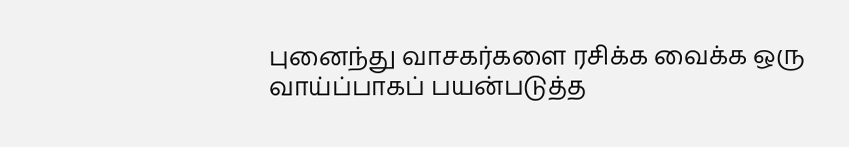புனைந்து வாசகர்களை ரசிக்க வைக்க ஒரு வாய்ப்பாகப் பயன்படுத்த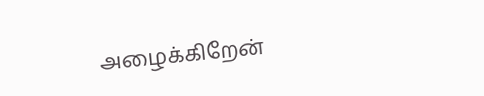அழைக்கிறேன்